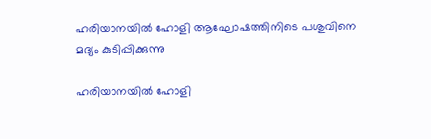ഹരിയാനയിൽ ഹോളി ആഘോഷത്തിനിടെ പശുവിനെ മദ്യം കുടിപ്പിക്കുന്നു

ഹരിയാനയിൽ ഹോളി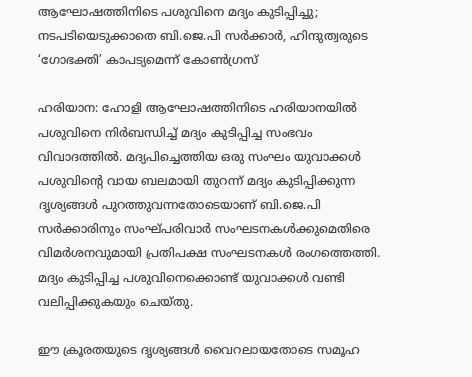ആഘോഷത്തിനിടെ പശുവിനെ മദ്യം കുടിപ്പിച്ചു; നടപടിയെടുക്കാതെ ബി.ജെ.പി സർക്കാർ, ഹിന്ദുത്വരുടെ ‘ഗോഭക്തി’ കാപട്യമെന്ന് കോൺഗ്രസ്

ഹരിയാന: ഹോളി ആഘോഷത്തിനിടെ ഹരിയാനയിൽ പശുവിനെ നിർബന്ധിച്ച് മദ്യം കുടിപ്പിച്ച സംഭവം വിവാദത്തിൽ. മദ്യപിച്ചെത്തിയ ഒരു സംഘം യുവാക്കൾ പശുവിന്റെ വായ ബലമായി തുറന്ന് മദ്യം കുടിപ്പിക്കുന്ന ദൃശ്യങ്ങൾ പുറത്തുവന്നതോടെയാണ് ബി.ജെ.പി സർക്കാരിനും സംഘ്പരിവാർ സംഘടനകൾക്കുമെതിരെ വിമർശനവുമായി പ്രതിപക്ഷ സംഘടനകൾ രംഗത്തെത്തി. മദ്യം കുടിപ്പിച്ച പശുവിനെക്കൊണ്ട് യുവാക്കൾ വണ്ടി വലിപ്പിക്കുകയും ചെയ്തു.

ഈ ക്രൂരതയുടെ ദൃശ്യങ്ങൾ വൈറലായതോടെ സമൂഹ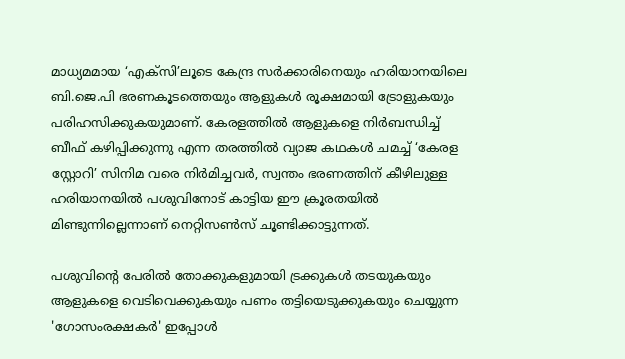മാധ്യമമായ ‘എക്‌സി’ലൂടെ കേന്ദ്ര സർക്കാരിനെയും ഹരിയാനയിലെ ബി.ജെ.പി ഭരണകൂടത്തെയും ആളുകൾ രൂക്ഷമായി ട്രോളുകയും പരിഹസിക്കുകയുമാണ്. കേരളത്തിൽ ആളുകളെ നിർബന്ധിച്ച് ബീഫ് കഴിപ്പിക്കുന്നു എന്ന തരത്തിൽ വ്യാജ കഥകൾ ചമച്ച് ‘കേരള സ്റ്റോറി’ സിനിമ വരെ നിർമിച്ചവർ, സ്വന്തം ഭരണത്തിന് കീഴിലുള്ള ഹരിയാനയിൽ പശുവിനോട് കാട്ടിയ ഈ ക്രൂരതയിൽ മിണ്ടുന്നില്ലെന്നാണ് നെറ്റിസൺസ് ചൂണ്ടിക്കാട്ടുന്നത്.

പശുവിന്റെ പേരിൽ തോക്കുകളുമായി ട്രക്കുകൾ തടയുകയും ആളുകളെ വെടിവെക്കുകയും പണം തട്ടിയെടുക്കുകയും ചെയ്യുന്ന 'ഗോസംരക്ഷകർ' ഇപ്പോൾ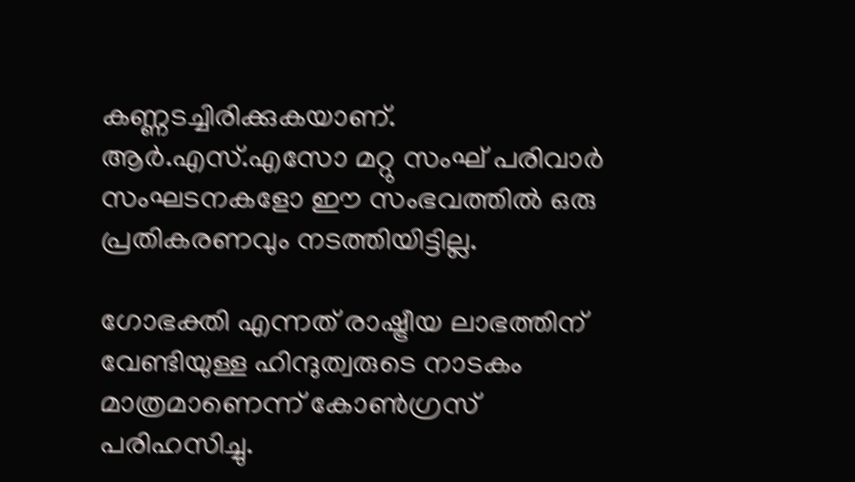കണ്ണടച്ചിരിക്കുകയാണ്. ആർ.എസ്.എസോ മറ്റു സംഘ് പരിവാർ സംഘടനകളോ ഈ സംഭവത്തിൽ ഒരു പ്രതികരണവും നടത്തിയിട്ടില്ല.

ഗോഭക്തി എന്നത് രാഷ്ട്രീയ ലാഭത്തിന് വേണ്ടിയുള്ള ഹിന്ദുത്വരുടെ നാടകം മാത്രമാണെന്ന് കോൺഗ്രസ് പരിഹസിച്ചു.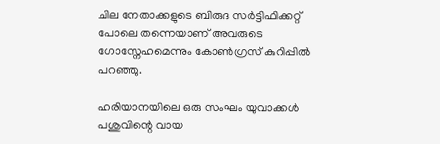ചില നേതാക്കളുടെ ബിരുദ സർട്ടിഫിക്കറ്റ് പോലെ തന്നെയാണ് അവരുടെ ഗോസ്നേഹമെന്നും കോൺഗ്രസ് കുറിപ്പിൽ പറഞ്ഞു.

ഹരിയാനയിലെ ഒരു സംഘം യുവാക്കൾ പശുവിന്റെ വായ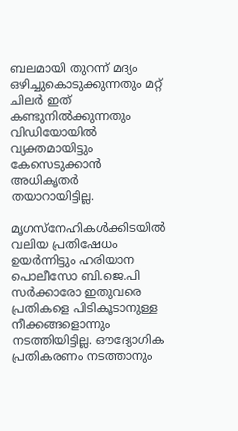ബലമായി തുറന്ന് മദ്യം ഒഴിച്ചുകൊടുക്കുന്നതും മറ്റ് ചിലർ ഇത് കണ്ടുനിൽക്കുന്നതും വിഡിയോയിൽ വ്യക്തമായിട്ടും കേസെടുക്കാൻ അധികൃതർ തയാറായിട്ടില്ല.

മൃഗസ്നേഹികൾക്കിടയിൽ വലിയ പ്രതിഷേധം ഉയർന്നിട്ടും ഹരിയാന പൊലീസോ ബി.ജെ.പി സർക്കാരോ ഇതുവരെ പ്രതികളെ പിടികൂടാനുള്ള നീക്കങ്ങളൊന്നും നടത്തിയിട്ടില്ല. ഔദ്യോഗിക പ്രതികരണം നടത്താനും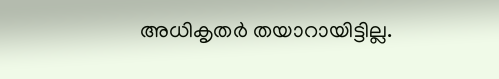അധികൃതർ തയാറായിട്ടില്ല.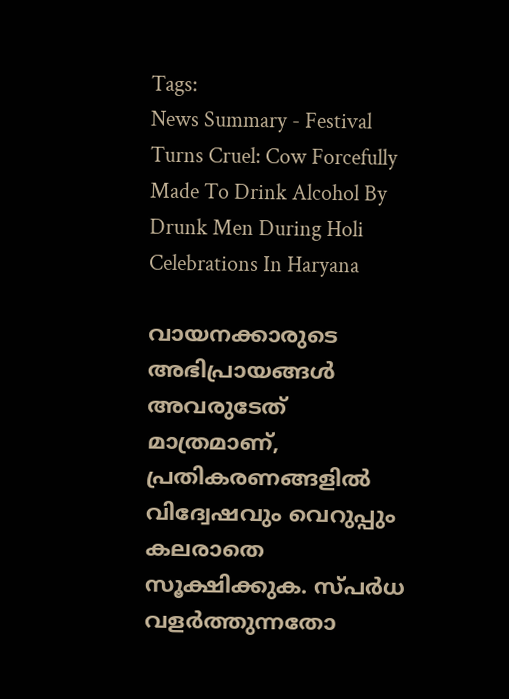Tags:
News Summary - Festival Turns Cruel: Cow Forcefully Made To Drink Alcohol By Drunk Men During Holi Celebrations In Haryana

വായനക്കാരുടെ അഭിപ്രായങ്ങള്‍ അവരുടേത് മാത്രമാണ്, പ്രതികരണങ്ങളിൽ വിദ്വേഷവും വെറുപ്പും കലരാതെ സൂക്ഷിക്കുക. സ്പർധ വളർത്തുന്നതോ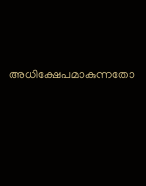അധിക്ഷേപമാകുന്നതോ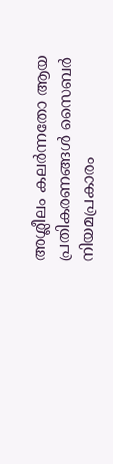അശ്ലീലം കലർന്നതോ ആയ പ്രതികരണങ്ങൾ സൈബർ നിയമപ്രകാരം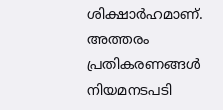ശിക്ഷാർഹമാണ്. അത്തരം പ്രതികരണങ്ങൾ നിയമനടപടി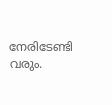നേരിടേണ്ടി വരും.